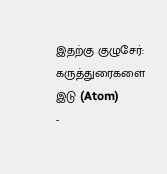இதற்கு குழுசேர்:
கருத்துரைகளை இடு (Atom)
-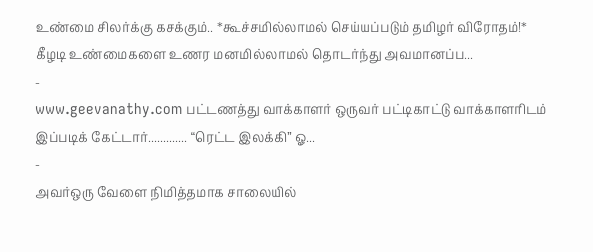உண்மை சிலர்க்கு கசக்கும்.. *கூச்சமில்லாமல் செய்யப்படும் தமிழர் விரோதம்!* கீழடி உண்மைகளை உணர மனமில்லாமல் தொடர்ந்து அவமானப்ப...
-
www.geevanathy.com பட்டணத்து வாக்காளர் ஒருவர் பட்டிகாட்டு வாக்காளரிடம் இப்படிக் கேட்டார்............. “ரெட்ட இலக்கி” ஓ...
-
அவர்ஒரு வேளை நிமித்தமாக சாலையில்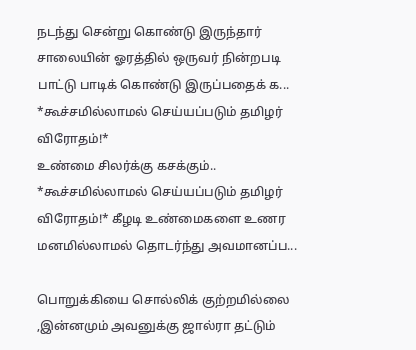நடந்து சென்று கொண்டு இருந்தார் சாலையின் ஓரத்தில் ஒருவர் நின்றபடி பாட்டு பாடிக் கொண்டு இருப்பதைக் க...
*கூச்சமில்லாமல் செய்யப்படும் தமிழர் விரோதம்!*
உண்மை சிலர்க்கு கசக்கும்.. *கூச்சமில்லாமல் செய்யப்படும் தமிழர் விரோதம்!* கீழடி உண்மைகளை உணர மனமில்லாமல் தொடர்ந்து அவமானப்ப...

பொறுக்கியை சொல்லிக் குற்றமில்லை ,இன்னமும் அவனுக்கு ஜால்ரா தட்டும்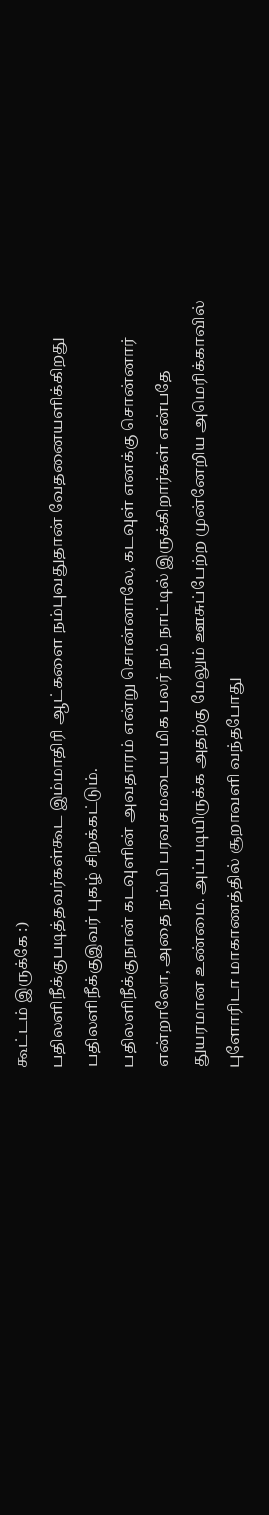கூட்டம் இருக்கே :)
பதிலளிநீக்குபடித்தவர்கள்கூட இம்மாதிரி ஆட்களை நம்புவதுதான் வேதனையளிக்கிறது
பதிலளிநீக்குஇவர் புகழ் சிறக்கட்டும்.
பதிலளிநீக்குநான் கடவுளின் அவதாரம் என்று சொன்னாலே, கடவுள் எனக்கு சொன்னார் என்றாலோ, அதை நம்பி பரவசமடைய மிக பலர் நம் நாட்டில் இருக்கிறார்கள் என்பதே துயரமான உண்மை. அப்படியிருக்க அதற்கு மேலும் ஊசுப்பேற்ற முன்னேறிய அமெரிக்காவில் புளோரிடா மாகாணத்தில் சூறாவளி வந்தபோது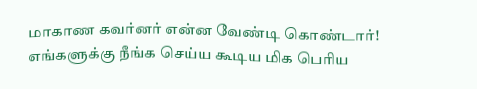மாகாண கவர்னர் என்ன வேண்டி கொண்டார்! எங்களுக்கு நீங்க செய்ய கூடிய மிக பெரிய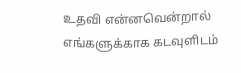உதவி என்னவென்றால் எங்களுக்காக கடவுளிடம்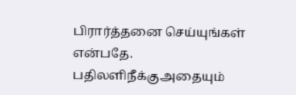பிரார்த்தனை செய்யுங்கள் என்பதே.
பதிலளிநீக்குஅதையும்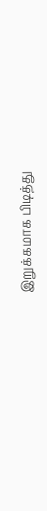இறுக்கமாக பிடித்து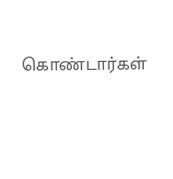கொண்டார்கள்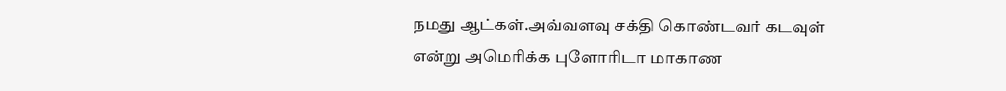நமது ஆட்கள்.அவ்வளவு சக்தி கொண்டவர் கடவுள் என்று அமெரிக்க புளோரிடா மாகாண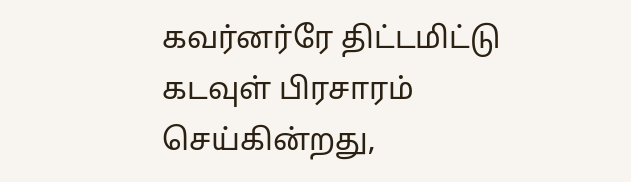கவர்னர்ரே திட்டமிட்டு கடவுள் பிரசாரம் செய்கின்றது,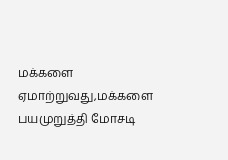மக்களை ஏமாற்றுவது,மக்களை பயமுறுத்தி மோசடி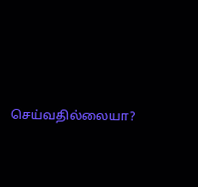செய்வதில்லையா?